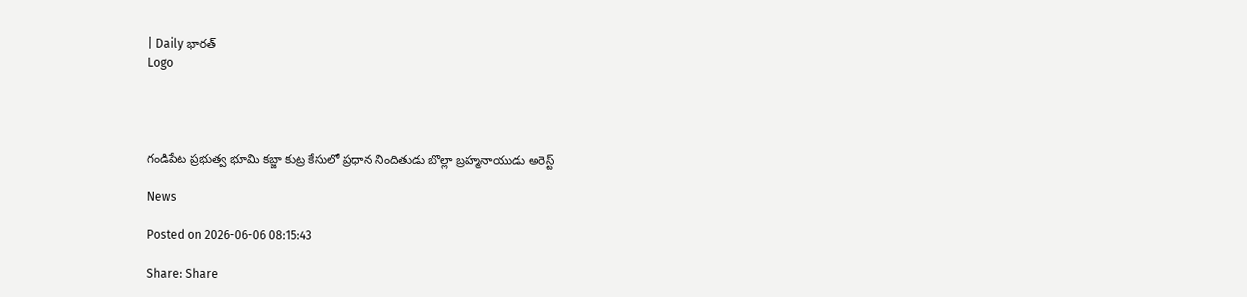| Daily భారత్
Logo




గండిపేట ప్రభుత్వ భూమి కబ్జా కుట్ర కేసులో ప్రధాన నిందితుడు బొల్లా బ్రహ్మనాయుడు అరెస్ట్

News

Posted on 2026-06-06 08:15:43

Share: Share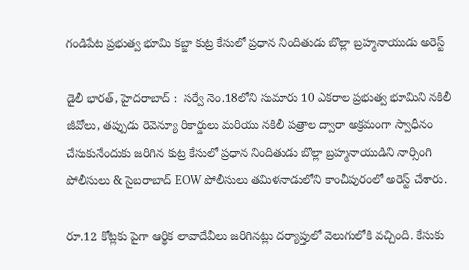గండిపేట ప్రభుత్వ భూమి కబ్జా కుట్ర కేసులో ప్రధాన నిందితుడు బొల్లా బ్రహ్మనాయుడు అరెస్ట్

డైలీ భారత్, హైదరాబాద్ :  సర్వే నెం.18లోని సుమారు 10 ఎకరాల ప్రభుత్వ భూమిని నకిలీ జీవోలు, తప్పుడు రెవెన్యూ రికార్డులు మరియు నకిలీ పత్రాల ద్వారా అక్రమంగా స్వాధీనం చేసుకునేందుకు జరిగిన కుట్ర కేసులో ప్రధాన నిందితుడు బొల్లా బ్రహ్మనాయుడిని నార్సింగి పోలీసులు & సైబరాబాద్ EOW పోలీసులు తమిళనాడులోని కాంచీపురంలో అరెస్ట్ చేశారు.

రూ.12 కోట్లకు పైగా ఆర్థిక లావాదేవీలు జరిగినట్లు దర్యాప్తులో వెలుగులోకి వచ్చింది. కేసుకు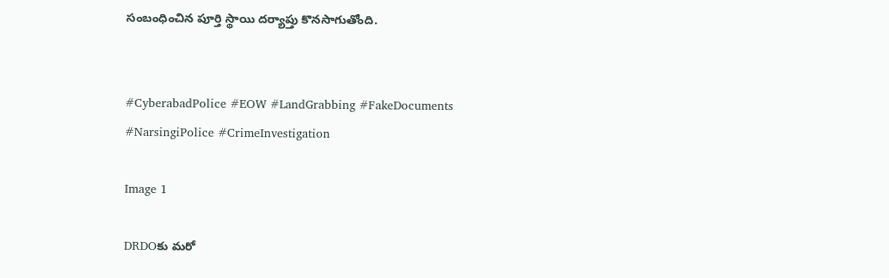సంబంధించిన పూర్తి స్థాయి దర్యాప్తు కొనసాగుతోంది.


#CyberabadPolice #EOW #LandGrabbing #FakeDocuments #NarsingiPolice #CrimeInvestigation

Image 1

DRDOకు మరో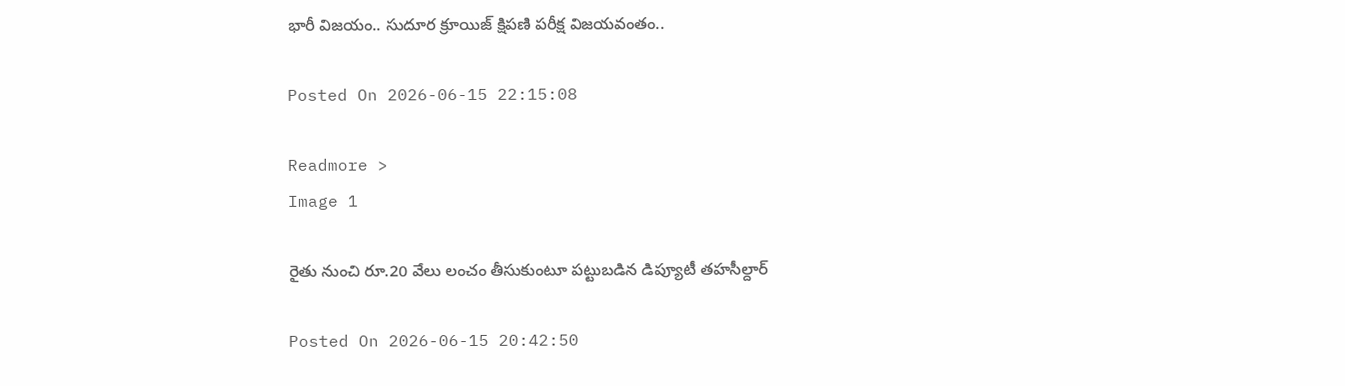భారీ విజయం.. సుదూర క్రూయిజ్‌ క్షిపణి పరీక్ష విజయవంతం..

Posted On 2026-06-15 22:15:08

Readmore >
Image 1

రైతు నుంచి రూ.20 వేలు లంచం తీసుకుంటూ పట్టుబడిన డిప్యూటీ తహసీల్దార్

Posted On 2026-06-15 20:42:50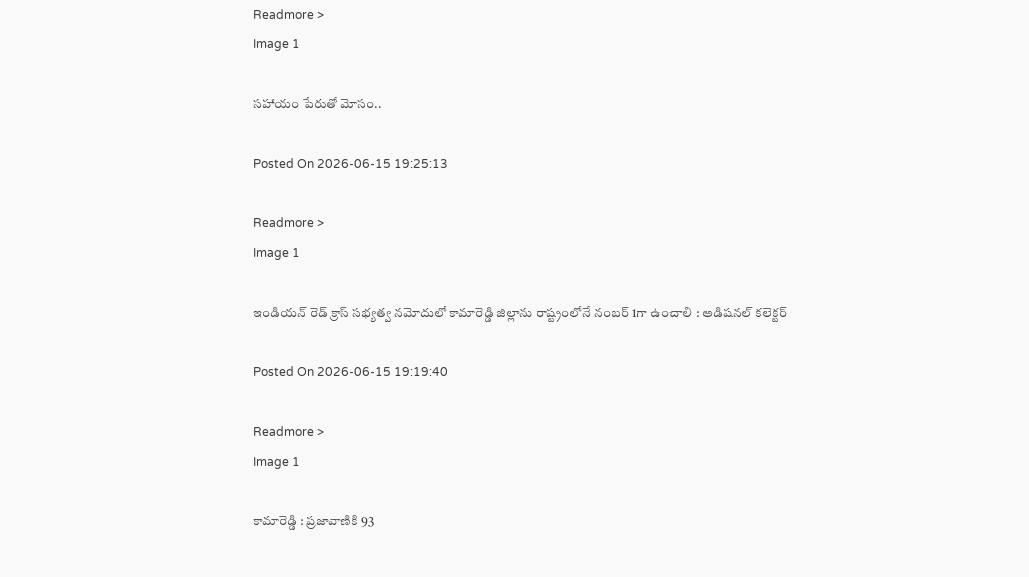Readmore >
Image 1

సహాయం పేరుతో మోసం..

Posted On 2026-06-15 19:25:13

Readmore >
Image 1

ఇండియన్ రెడ్ క్రాస్ సభ్యత్వ నమోదులో కామారెడ్డి జిల్లాను రాష్ట్రంలోనే నంబర్ 1గా ఉంచాలి : అడిషనల్ కలెక్టర్

Posted On 2026-06-15 19:19:40

Readmore >
Image 1

కామారెడ్డి : ప్రజావాణికి 93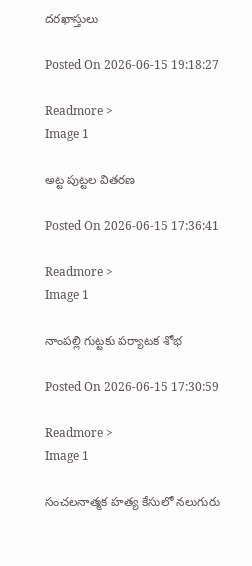దరఖాస్తులు

Posted On 2026-06-15 19:18:27

Readmore >
Image 1

అట్ట పుట్టల వితరణ

Posted On 2026-06-15 17:36:41

Readmore >
Image 1

నాంపల్లి గుట్టకు పర్యాటక శోభ

Posted On 2026-06-15 17:30:59

Readmore >
Image 1

సంచలనాత్మక హత్య కేసులో నలుగురు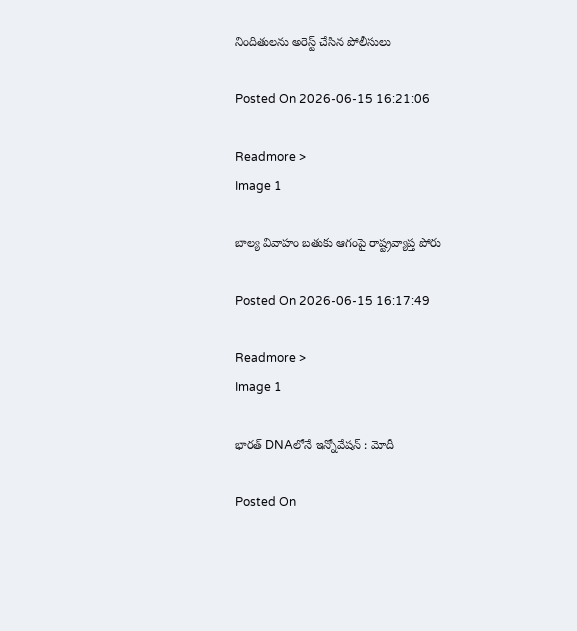నిందితులను అరెస్ట్ చేసిన పోలీసులు

Posted On 2026-06-15 16:21:06

Readmore >
Image 1

బాల్య వివాహం బతుకు ఆగంపై రాష్ట్రవ్యాప్త పోరు

Posted On 2026-06-15 16:17:49

Readmore >
Image 1

భారత్‌ DNAలోనే ఇన్నోవేషన్‌ : మోదీ

Posted On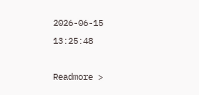2026-06-15 13:25:48

Readmore >